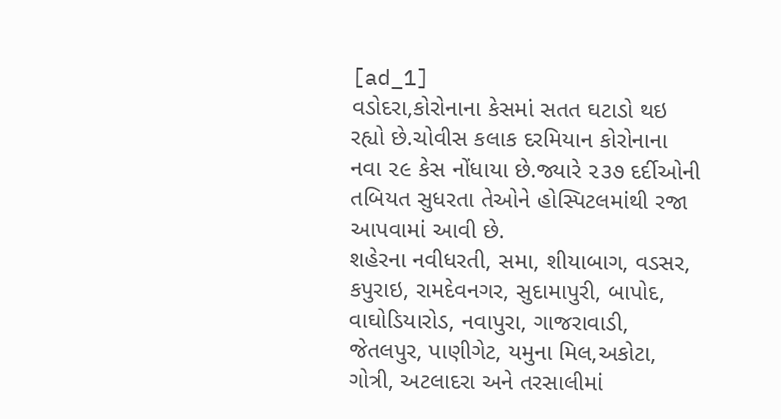[ad_1]
વડોદરા,કોરોનાના કેસમાં સતત ઘટાડો થઇ રહ્યો છે.ચોવીસ કલાક દરમિયાન કોરોનાના નવા ૨૯ કેસ નોંધાયા છે.જ્યારે ૨૩૭ દર્દીઓની તબિયત સુધરતા તેઓને હોસ્પિટલમાંથી રજા આપવામાં આવી છે.
શહેરના નવીધરતી, સમા, શીયાબાગ, વડસર, કપુરાઇ, રામદેવનગર, સુદામાપુરી, બાપોદ, વાઘોડિયારોડ, નવાપુરા, ગાજરાવાડી, જેતલપુર, પાણીગેટ, યમુના મિલ,અકોટા, ગોત્રી, અટલાદરા અને તરસાલીમાં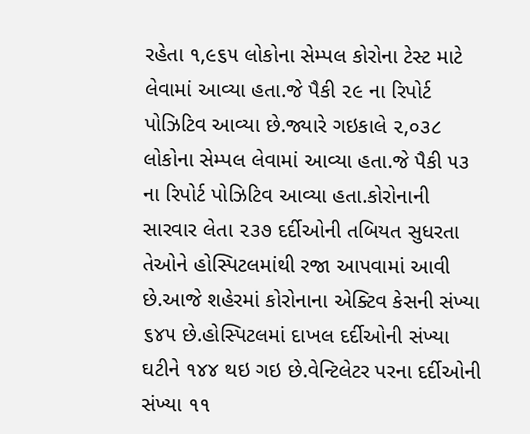રહેતા ૧,૯૬૫ લોકોના સેમ્પલ કોરોના ટેસ્ટ માટે લેવામાં આવ્યા હતા.જે પૈકી ૨૯ ના રિપોર્ટ પોઝિટિવ આવ્યા છે.જ્યારે ગઇકાલે ૨,૦૩૮ લોકોના સેમ્પલ લેવામાં આવ્યા હતા.જે પૈકી ૫૩ ના રિપોર્ટ પોઝિટિવ આવ્યા હતા.કોરોનાની સારવાર લેતા ૨૩૭ દર્દીઓની તબિયત સુધરતા તેઓને હોસ્પિટલમાંથી રજા આપવામાં આવી છે.આજે શહેરમાં કોરોનાના એક્ટિવ કેસની સંખ્યા ૬૪૫ છે.હોસ્પિટલમાં દાખલ દર્દીઓની સંખ્યા ઘટીને ૧૪૪ થઇ ગઇ છે.વેન્ટિલેટર પરના દર્દીઓની સંખ્યા ૧૧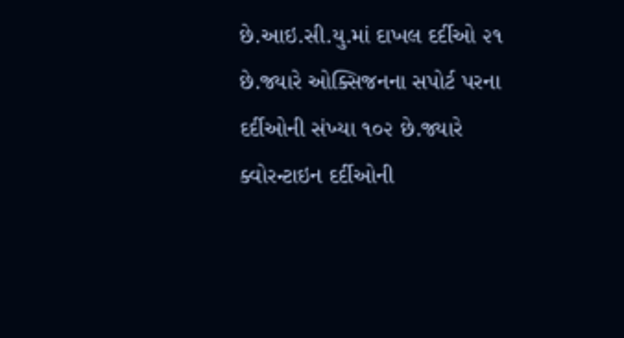છે.આઇ.સી.યુ.માં દાખલ દર્દીઓ ૨૧ છે.જ્યારે ઓક્સિજનના સપોર્ટ પરના દર્દીઓની સંખ્યા ૧૦૨ છે.જ્યારે ક્વોરન્ટાઇન દર્દીઓની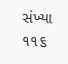સંખ્યા ૧૧૬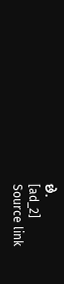છે.
[ad_2]
Source link